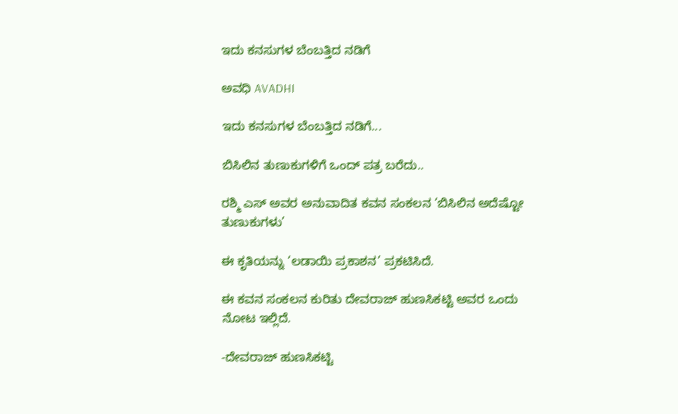ಇದು ಕನಸುಗಳ ಬೆಂಬತ್ತಿದ ನಡಿಗೆ‍

ಅವಧಿ AVADHI

ಇದು ಕನಸುಗಳ ಬೆಂಬತ್ತಿದ ನಡಿಗೆ...

ಬಿಸಿಲಿನ ತುಣುಕುಗಳಿಗೆ ಒಂದ್ ಪತ್ರ ಬರೆದು..

ರಶ್ಮಿ ಎಸ್ ಅವರ ಅನುವಾದಿತ ಕವನ ಸಂಕಲನ ‘ಬಿಸಿಲಿನ ಅದೆಷ್ಟೋ ತುಣುಕುಗಳು’

ಈ ಕೃತಿಯನ್ನು ‘ಲಡಾಯಿ ಪ್ರಕಾಶನ’ ಪ್ರಕಟಿಸಿದೆ.

ಈ ಕವನ ಸಂಕಲನ ಕುರಿತು ದೇವರಾಜ್ ಹುಣಸಿಕಟ್ಟಿ ಅವರ ಒಂದು ನೋಟ ಇಲ್ಲಿದೆ.

-ದೇವರಾಜ್ ಹುಣಸಿಕಟ್ಟಿ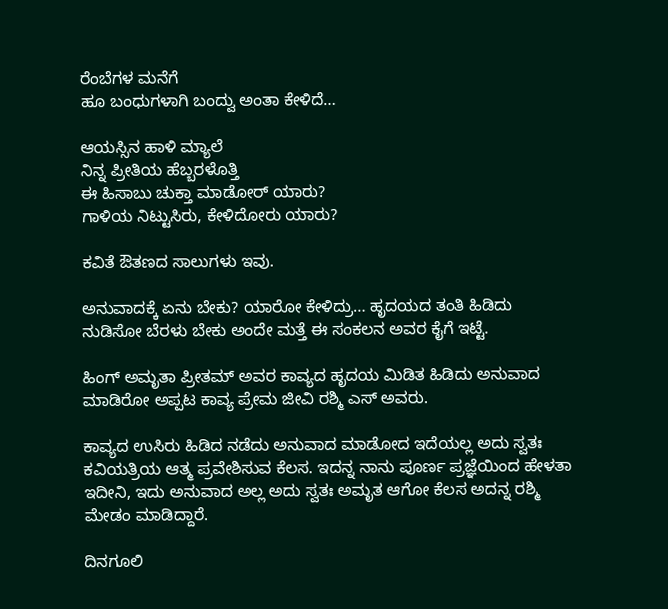ರೆಂಬೆಗಳ ಮನೆಗೆ
ಹೂ ಬಂಧುಗಳಾಗಿ ಬಂದ್ವು ಅಂತಾ ಕೇಳಿದೆ…

ಆಯಸ್ಸಿನ ಹಾಳಿ ಮ್ಯಾಲೆ
ನಿನ್ನ ಪ್ರೀತಿಯ ಹೆಬ್ಬರಳೊತ್ತಿ
ಈ ಹಿಸಾಬು ಚುಕ್ತಾ ಮಾಡೋರ್ ಯಾರು?
ಗಾಳಿಯ ನಿಟ್ಟುಸಿರು, ಕೇಳಿದೋರು ಯಾರು?

ಕವಿತೆ ಔತಣದ ಸಾಲುಗಳು ಇವು.

ಅನುವಾದಕ್ಕೆ ಏನು ಬೇಕು? ಯಾರೋ ಕೇಳಿದ್ರು… ಹೃದಯದ ತಂತಿ ಹಿಡಿದು ನುಡಿಸೋ ಬೆರಳು ಬೇಕು ಅಂದೇ ಮತ್ತೆ ಈ ಸಂಕಲನ ಅವರ ಕೈಗೆ ಇಟ್ಟೆ.

ಹಿಂಗ್ ಅಮೃತಾ ಪ್ರೀತಮ್ ಅವರ ಕಾವ್ಯದ ಹೃದಯ ಮಿಡಿತ ಹಿಡಿದು ಅನುವಾದ ಮಾಡಿರೋ ಅಪ್ಪಟ ಕಾವ್ಯ ಪ್ರೇಮ ಜೀವಿ ರಶ್ಮಿ ಎಸ್ ಅವರು.

ಕಾವ್ಯದ ಉಸಿರು ಹಿಡಿದ ನಡೆದು ಅನುವಾದ ಮಾಡೋದ ಇದೆಯಲ್ಲ ಅದು ಸ್ವತಃ ಕವಿಯತ್ರಿಯ ಆತ್ಮ ಪ್ರವೇಶಿಸುವ ಕೆಲಸ. ಇದನ್ನ ನಾನು ಪೂರ್ಣ ಪ್ರಜ್ಞೆಯಿಂದ ಹೇಳತಾ ಇದೀನಿ, ಇದು ಅನುವಾದ ಅಲ್ಲ ಅದು ಸ್ವತಃ ಅಮೃತ ಆಗೋ ಕೆಲಸ ಅದನ್ನ ರಶ್ಮಿ ಮೇಡಂ ಮಾಡಿದ್ದಾರೆ.

ದಿನಗೂಲಿ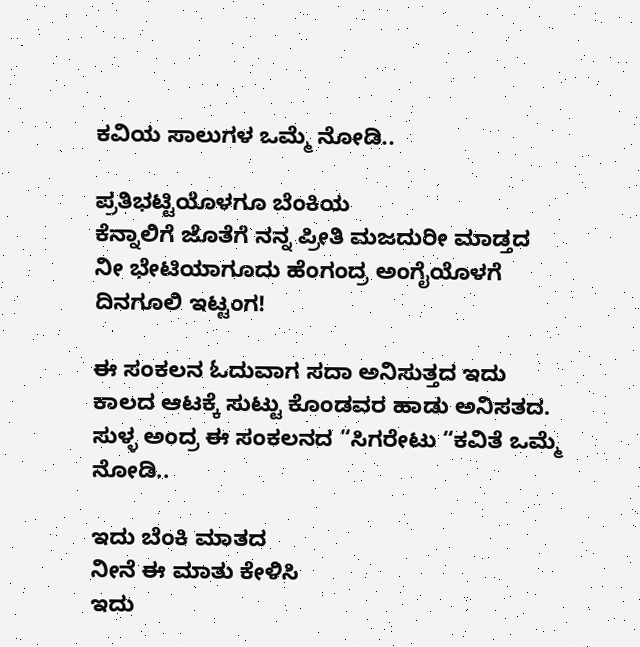ಕವಿಯ ಸಾಲುಗಳ ಒಮ್ಮೆ ನೋಡಿ..

ಪ್ರತಿಭಟ್ಟಿಯೊಳಗೂ ಬೆಂಕಿಯ
ಕೆನ್ನಾಲಿಗೆ ಜೊತೆಗೆ ನನ್ನ ಪ್ರೀತಿ ಮಜದುರೀ ಮಾಡ್ತದ
ನೀ ಭೇಟಿಯಾಗೂದು ಹೆಂಗಂದ್ರ ಅಂಗೈಯೊಳಗೆ ದಿನಗೂಲಿ ಇಟ್ಟಂಗ!

ಈ ಸಂಕಲನ ಓದುವಾಗ ಸದಾ ಅನಿಸುತ್ತದ ಇದು ಕಾಲದ ಆಟಕ್ಕೆ ಸುಟ್ಟು ಕೊಂಡವರ ಹಾಡು ಅನಿಸತದ. ಸುಳ್ಳ ಅಂದ್ರ ಈ ಸಂಕಲನದ “ಸಿಗರೇಟು “ಕವಿತೆ ಒಮ್ಮೆ ನೋಡಿ..

ಇದು ಬೆಂಕಿ ಮಾತದ
ನೀನೆ ಈ ಮಾತು ಕೇಳಿಸಿ
ಇದು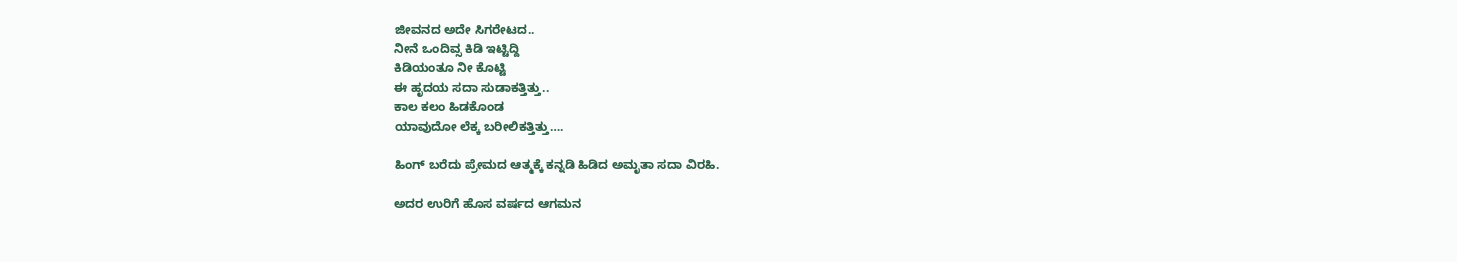ಜೀವನದ ಅದೇ ಸಿಗರೇಟದ..
ನೀನೆ ಒಂದಿವ್ಸ ಕಿಡಿ ಇಟ್ಟಿದ್ದಿ
ಕಿಡಿಯಂತೂ ನೀ ಕೊಟ್ಟಿ
ಈ ಹೃದಯ ಸದಾ ಸುಡಾಕತ್ತಿತ್ತು..
ಕಾಲ ಕಲಂ ಹಿಡಕೊಂಡ
ಯಾವುದೋ ಲೆಕ್ಕ ಬರೀಲಿಕತ್ತಿತ್ತು….

ಹಿಂಗ್ ಬರೆದು ಪ್ರೇಮದ ಆತ್ಮಕ್ಕೆ ಕನ್ನಡಿ ಹಿಡಿದ ಅಮೃತಾ ಸದಾ ವಿರಹಿ.

ಅದರ ಉರಿಗೆ ಹೊಸ ವರ್ಷದ ಆಗಮನ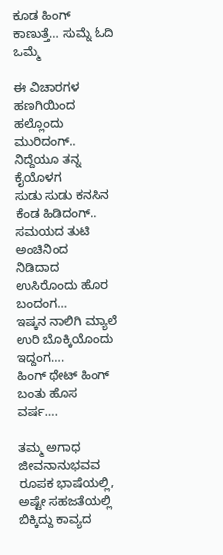ಕೂಡ ಹಿಂಗ್ ಕಾಣುತ್ತೆ… ಸುಮ್ನೆ ಓದಿ ಒಮ್ಮೆ

ಈ ವಿಚಾರಗಳ ಹಣಗಿಯಿಂದ
ಹಲ್ಲೊಂದು ಮುರಿದಂಗ್..
ನಿದ್ದೆಯೂ ತನ್ನ ಕೈಯೊಳಗ
ಸುಡು ಸುಡು ಕನಸಿನ ಕೆಂಡ ಹಿಡಿದಂಗ್..
ಸಮಯದ ತುಟಿ ಅಂಚಿನಿಂದ
ನಿಡಿದಾದ ಉಸಿರೊಂದು ಹೊರ ಬಂದಂಗ…
ಇಷ್ಕನ ನಾಲಿಗಿ ಮ್ಯಾಲೆ
ಉರಿ ಬೊಕ್ಕಿಯೊಂದು ಇದ್ದಂಗ….
ಹಿಂಗ್ ಥೇಟ್ ಹಿಂಗ್ ಬಂತು ಹೊಸ ವರ್ಷ….

ತಮ್ಮ ಅಗಾಧ ಜೀವನಾನುಭವವ ರೂಪಕ ಭಾಷೆಯಲ್ಲಿ, ಅಷ್ಟೇ ಸಹಜತೆಯಲ್ಲಿ ಬಿಕ್ಕಿದ್ದು ಕಾವ್ಯದ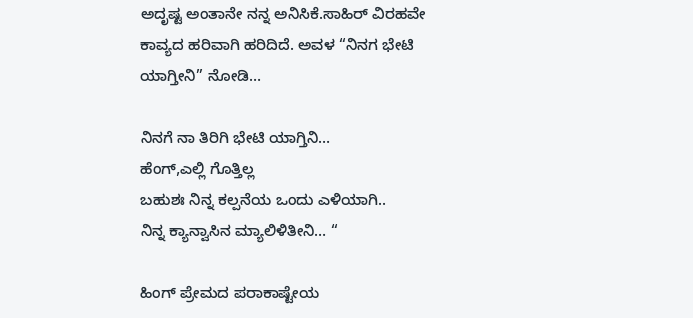ಅದೃಷ್ಟ ಅಂತಾನೇ ನನ್ನ ಅನಿಸಿಕೆ.ಸಾಹಿರ್ ವಿರಹವೇ ಕಾವ್ಯದ ಹರಿವಾಗಿ ಹರಿದಿದೆ. ಅವಳ “ನಿನಗ ಭೇಟಿ ಯಾಗ್ತೀನಿ” ನೋಡಿ…

ನಿನಗೆ ನಾ ತಿರಿಗಿ ಭೇಟಿ ಯಾಗ್ತಿನಿ…
ಹೆಂಗ್,ಎಲ್ಲಿ ಗೊತ್ತಿಲ್ಲ
ಬಹುಶಃ ನಿನ್ನ ಕಲ್ಪನೆಯ ಒಂದು ಎಳಿಯಾಗಿ..
ನಿನ್ನ ಕ್ಯಾನ್ವಾಸಿನ ಮ್ಯಾಲಿಳಿತೀನಿ… “

ಹಿಂಗ್ ಪ್ರೇಮದ ಪರಾಕಾಷ್ಟೇಯ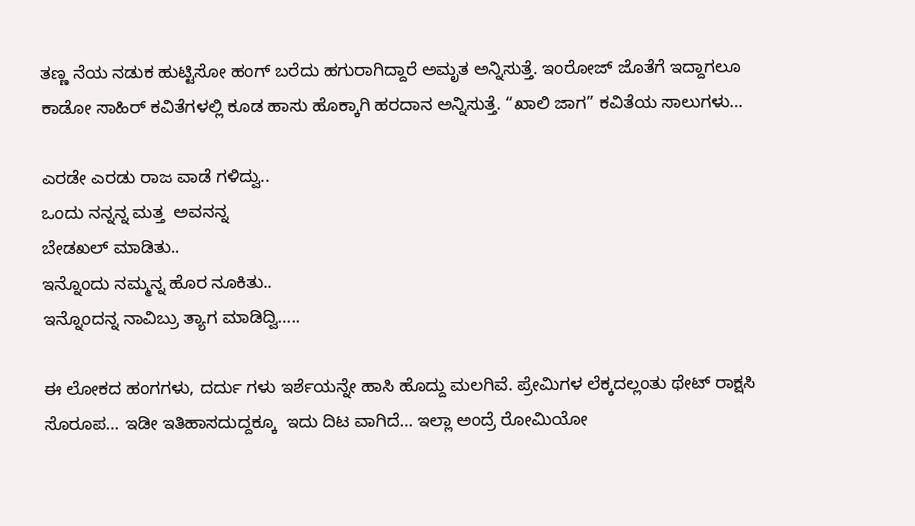ತಣ್ಣ ನೆಯ ನಡುಕ ಹುಟ್ಟಿಸೋ ಹಂಗ್ ಬರೆದು ಹಗುರಾಗಿದ್ದಾರೆ ಅಮೃತ ಅನ್ನಿಸುತ್ತೆ. ಇಂರೋಜ್ ಜೊತೆಗೆ ಇದ್ದಾಗಲೂ ಕಾಡೋ ಸಾಹಿರ್ ಕವಿತೆಗಳಲ್ಲಿ ಕೂಡ ಹಾಸು ಹೊಕ್ಕಾಗಿ ಹರದಾನ ಅನ್ನಿಸುತ್ತೆ. “ಖಾಲಿ ಜಾಗ” ಕವಿತೆಯ ಸಾಲುಗಳು…

ಎರಡೇ ಎರಡು ರಾಜ ವಾಡೆ ಗಳಿದ್ವು..
ಒಂದು ನನ್ನನ್ನ ಮತ್ತ  ಅವನನ್ನ
ಬೇಡಖಲ್ ಮಾಡಿತು..
ಇನ್ನೊಂದು ನಮ್ಮನ್ನ ಹೊರ ನೂಕಿತು..
ಇನ್ನೊಂದನ್ನ ನಾವಿಬ್ರು ತ್ಯಾಗ ಮಾಡಿದ್ವಿ…..

ಈ ಲೋಕದ ಹಂಗಗಳು, ದರ್ದು ಗಳು ಇರ್ಶೆಯನ್ನೇ ಹಾಸಿ ಹೊದ್ದು ಮಲಗಿವೆ. ಪ್ರೇಮಿಗಳ ಲೆಕ್ಕದಲ್ಲಂತು ಥೇಟ್ ರಾಕ್ಷಸಿ ಸೊರೂಪ… ಇಡೀ ಇತಿಹಾಸದುದ್ದಕ್ಕೂ  ಇದು ದಿಟ ವಾಗಿದೆ… ಇಲ್ಲಾ ಅಂದ್ರೆ ರೋಮಿಯೋ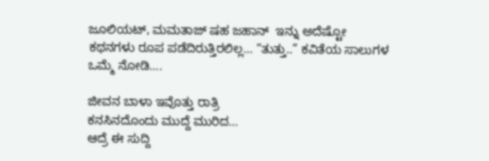ಜೂಲಿಯಟ್, ಮಮತಾಜ್ ಷಹ ಜಹಾನ್  ಇನ್ನು ಅದೆಷ್ಟೋ ಕಥನಗಳು ರೂಪ ಪಡೆದಿರುತ್ತಿರಲಿಲ್ಲ… “ತುತ್ತು..” ಕವಿತೆಯ ಸಾಲುಗಳ ಒಮ್ಮೆ ನೋಡಿ….

ಜೀವನ ಬಾಳಾ ಇವೊತ್ತು ರಾತ್ರಿ
ಕನಸಿನದೊಂದು ಮುದ್ದೆ ಮುರಿದ…
ಆದ್ರೆ ಈ ಸುದ್ದಿ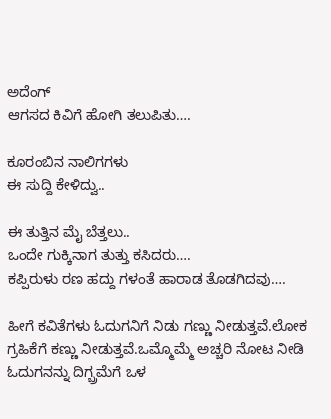ಅದೆಂಗ್
ಆಗಸದ ಕಿವಿಗೆ ಹೋಗಿ ತಲುಪಿತು….

ಕೂರಂಬಿನ ನಾಲಿಗಗಳು
ಈ ಸುದ್ದಿ ಕೇಳಿದ್ವು..

ಈ ತುತ್ತಿನ ಮೈ ಬೆತ್ತಲು..
ಒಂದೇ ಗುಕ್ಕಿನಾಗ ತುತ್ತು ಕಸಿದರು….
ಕಪ್ಪಿರುಳು ರಣ ಹದ್ದು ಗಳಂತೆ ಹಾರಾಡ ತೊಡಗಿದವು….

ಹೀಗೆ ಕವಿತೆಗಳು ಓದುಗನಿಗೆ ನಿಡು ಗಣ್ಣು ನೀಡುತ್ತವೆ.ಲೋಕ ಗ್ರಹಿಕೆಗೆ ಕಣ್ಣು ನೀಡುತ್ತವೆ.ಒಮ್ಮೊಮ್ಮೆ ಅಚ್ಚರಿ ನೋಟ ನೀಡಿ ಓದುಗನನ್ನು ದಿಗ್ಬ್ರಮೆಗೆ ಒಳ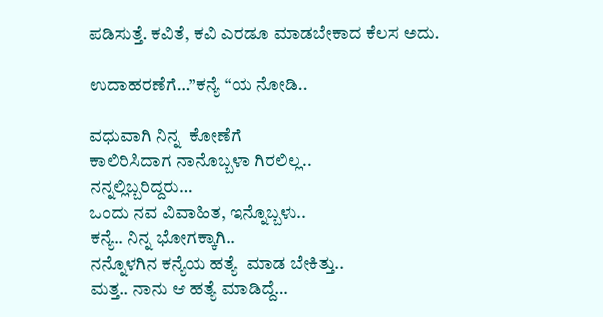ಪಡಿಸುತ್ತೆ. ಕವಿತೆ, ಕವಿ ಎರಡೂ ಮಾಡಬೇಕಾದ ಕೆಲಸ ಅದು.

ಉದಾಹರಣೆಗೆ…”ಕನ್ಯೆ “ಯ ನೋಡಿ..

ವಧುವಾಗಿ ನಿನ್ನ  ಕೋಣೆಗೆ
ಕಾಲಿರಿಸಿದಾಗ ನಾನೊಬ್ಬಳಾ ಗಿರಲಿಲ್ಲ..
ನನ್ನಲ್ಲಿಬ್ಬರಿದ್ದರು…
ಒಂದು ನವ ವಿವಾಹಿತ, ಇನ್ನೊಬ್ಬಳು..
ಕನ್ಯೆ.. ನಿನ್ನ ಭೋಗಕ್ಕಾಗಿ..
ನನ್ನೊಳಗಿನ ಕನ್ಯೆಯ ಹತ್ಯೆ  ಮಾಡ ಬೇಕಿತ್ತು..
ಮತ್ತ.. ನಾನು ಆ ಹತ್ಯೆ ಮಾಡಿದ್ದೆ…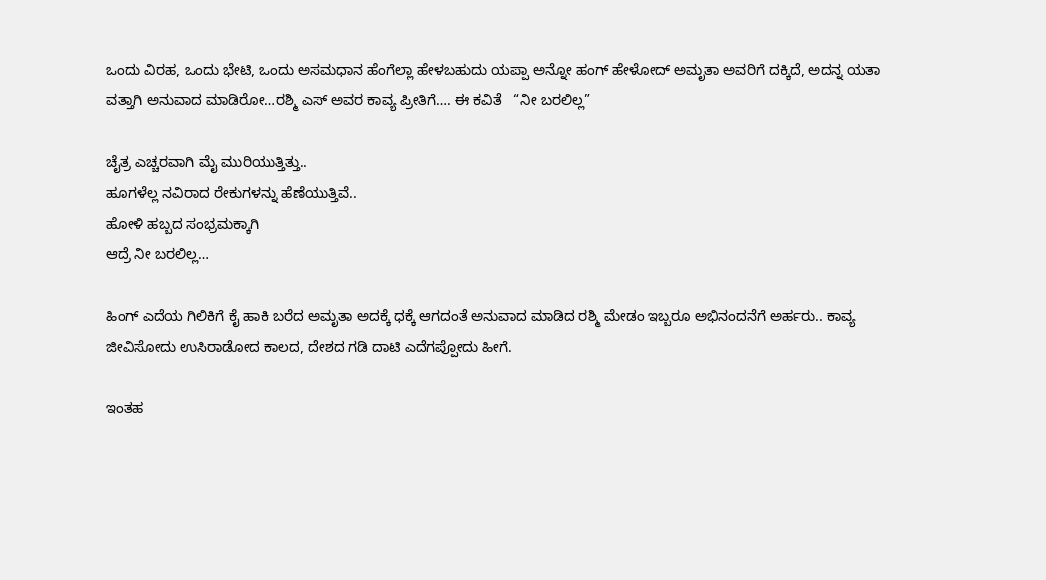ಒಂದು ವಿರಹ, ಒಂದು ಭೇಟಿ, ಒಂದು ಅಸಮಧಾನ ಹೆಂಗೆಲ್ಲಾ ಹೇಳಬಹುದು ಯಪ್ಪಾ ಅನ್ನೋ ಹಂಗ್ ಹೇಳೋದ್ ಅಮೃತಾ ಅವರಿಗೆ ದಕ್ಕಿದೆ, ಅದನ್ನ ಯತಾ ವತ್ತಾಗಿ ಅನುವಾದ ಮಾಡಿರೋ…ರಶ್ಮಿ ಎಸ್ ಅವರ ಕಾವ್ಯ ಪ್ರೀತಿಗೆ…. ಈ ಕವಿತೆ   “ನೀ ಬರಲಿಲ್ಲ”

ಚೈತ್ರ ಎಚ್ಚರವಾಗಿ ಮೈ ಮುರಿಯುತ್ತಿತ್ತು..
ಹೂಗಳೆಲ್ಲ ನವಿರಾದ ರೇಕುಗಳನ್ನು ಹೆಣೆಯುತ್ತಿವೆ..
ಹೋಳಿ ಹಬ್ಬದ ಸಂಭ್ರಮಕ್ಕಾಗಿ
ಆದ್ರೆ ನೀ ಬರಲಿಲ್ಲ…

ಹಿಂಗ್ ಎದೆಯ ಗಿಲಿಕಿಗೆ ಕೈ ಹಾಕಿ ಬರೆದ ಅಮೃತಾ ಅದಕ್ಕೆ ಧಕ್ಕೆ ಆಗದಂತೆ ಅನುವಾದ ಮಾಡಿದ ರಶ್ಮಿ ಮೇಡಂ ಇಬ್ಬರೂ ಅಭಿನಂದನೆಗೆ ಅರ್ಹರು.. ಕಾವ್ಯ ಜೀವಿಸೋದು ಉಸಿರಾಡೋದ ಕಾಲದ, ದೇಶದ ಗಡಿ ದಾಟಿ ಎದೆಗಪ್ಪೋದು ಹೀಗೆ.

ಇಂತಹ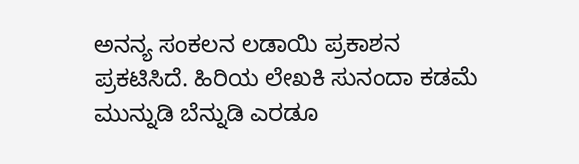ಅನನ್ಯ ಸಂಕಲನ ಲಡಾಯಿ ಪ್ರಕಾಶನ ಪ್ರಕಟಿಸಿದೆ. ಹಿರಿಯ ಲೇಖಕಿ ಸುನಂದಾ ಕಡಮೆ ಮುನ್ನುಡಿ ಬೆನ್ನುಡಿ ಎರಡೂ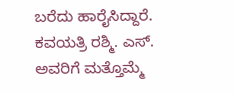ಬರೆದು ಹಾರೈಸಿದ್ದಾರೆ. ಕವಯತ್ರಿ ರಶ್ಮಿ. ಎಸ್. ಅವರಿಗೆ ಮತ್ತೊಮ್ಮೆ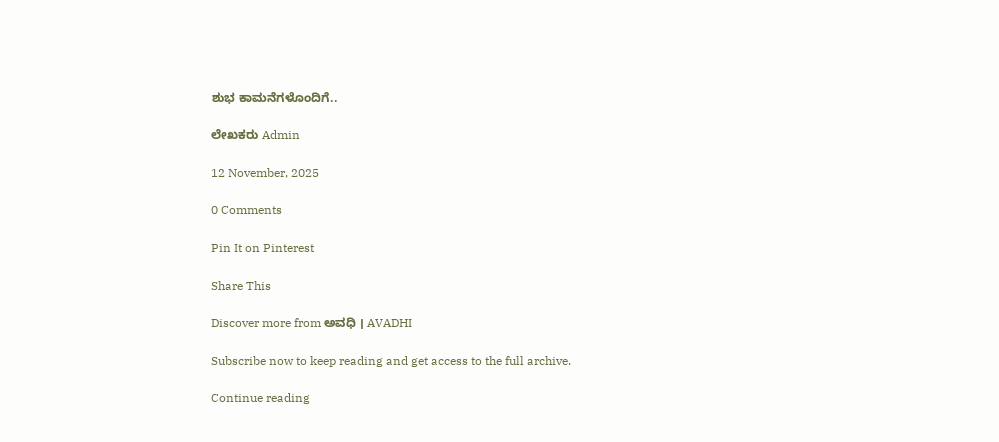ಶುಭ ಕಾಮನೆಗಳೊಂದಿಗೆ..

ಲೇಖಕರು Admin

12 November, 2025

0 Comments

Pin It on Pinterest

Share This

Discover more from ಅವಧಿ । AVADHI

Subscribe now to keep reading and get access to the full archive.

Continue reading